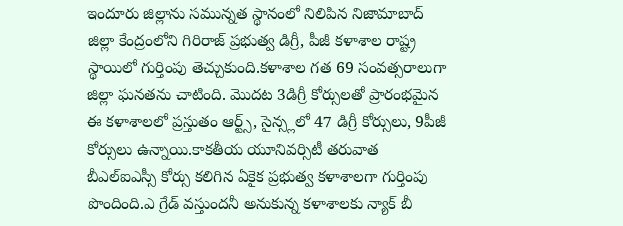ఇందూరు జిల్లాను సమున్నత స్థానంలో నిలిపిన నిజామాబాద్ జిల్లా కేంద్రంలోని గిరిరాజ్ ప్రభుత్వ డిగ్రీ, పీజీ కళాశాల రాష్ట్ర స్థాయిలో గుర్తింపు తెచ్చుకుంది.కళాశాల గత 69 సంవత్సరాలుగా జిల్లా ఘనతను చాటింది. మొదట 3డిగ్రీ కోర్సులతో ప్రారంభమైన ఈ కళాశాలలో ప్రస్తుతం ఆర్ట్స్, సైన్స్లలో 47 డిగ్రీ కోర్సులు, 9పీజీ కోర్సులు ఉన్నాయి.కాకతీయ యూనివర్సిటీ తరువాత బీఎల్ఐఎస్సీ కోర్సు కలిగిన ఏకైక ప్రభుత్వ కళాశాలగా గుర్తింపు పొందింది.ఎ గ్రేడ్ వస్తుందనీ అనుకున్న కళాశాలకు న్యాక్ బీ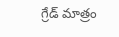గ్రేడ్ మాత్రం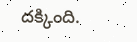దక్కింది.